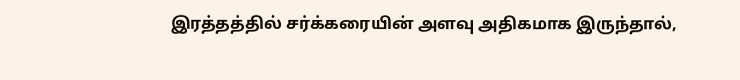இரத்தத்தில் சர்க்கரையின் அளவு அதிகமாக இருந்தால்,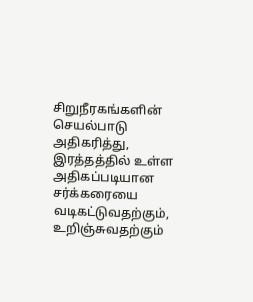சிறுநீரகங்களின் செயல்பாடு அதிகரித்து, இரத்தத்தில் உள்ள அதிகப்படியான சர்க்கரையை வடிகட்டுவதற்கும், உறிஞ்சுவதற்கும்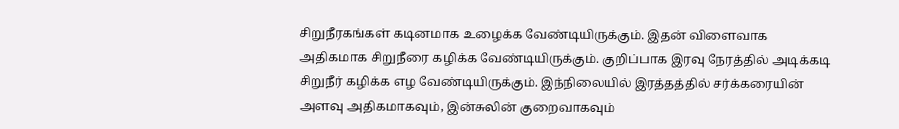சிறுநீரகங்கள் கடினமாக உழைக்க வேண்டியிருக்கும். இதன் விளைவாக அதிகமாக சிறுநீரை கழிக்க வேண்டியிருக்கும். குறிப்பாக இரவு நேரத்தில் அடிக்கடி சிறுநீர் கழிக்க எழ வேண்டியிருக்கும். இந்நிலையில் இரத்தத்தில் சர்க்கரையின் அளவு அதிகமாகவும், இன்சுலின் குறைவாகவும்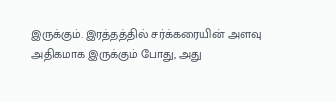இருக்கும். இரத்தத்தில் சர்க்கரையின் அளவு அதிகமாக இருக்கும் போது, அது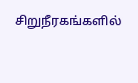சிறுநீரகங்களில்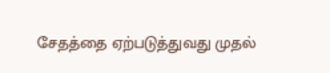சேதத்தை ஏற்படுத்துவது முதல்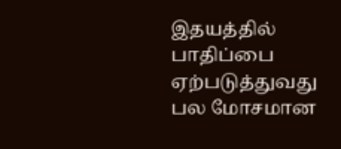இதயத்தில் பாதிப்பை ஏற்படுத்துவது பல மோசமான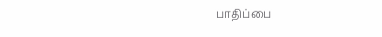பாதிப்பை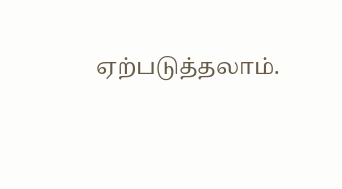ஏற்படுத்தலாம்.